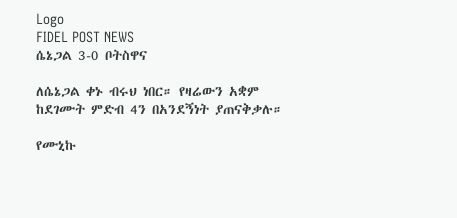Logo
FIDEL POST NEWS
ሴኔጋል 3-0 ቦትስዋና

ለሴኔጋል ቀኑ ብሩህ ነበር። የዛሬውን አቋም ከደገሙት ምድብ 4ን በአንደኝነት ያጠናቅቃሉ።

የሙኒኩ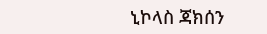ኒኮላስ ጃክሰን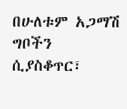በሁለቱም አጋማሽ ግቦችን ሲያስቆጥር፣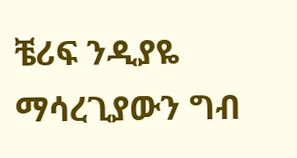ቼሪፍ ንዲያዬ ማሳረጊያውን ግብ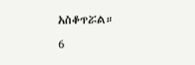አስቆጥሯል።
6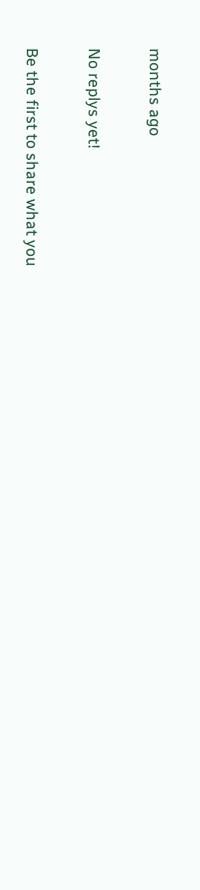months ago

No replys yet!

Be the first to share what you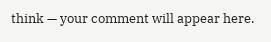think — your comment will appear here.